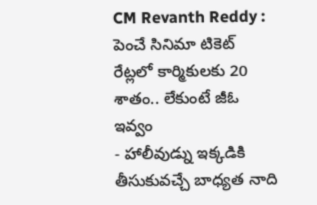CM Revanth Reddy : పెంచే సినిమా టికెట్ రేట్లలో కార్మికులకు 20 శాతం.. లేకుంటే జీఓ ఇవ్వం
- హాలీవుడ్ను ఇక్కడికి తీసుకువచ్చే బాధ్యత నాది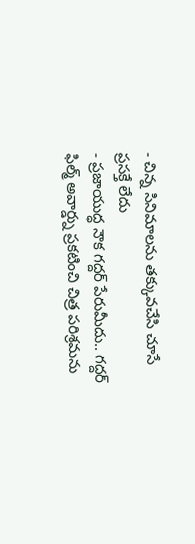- చిన్న సినిమాలను తక్కువచేసి చూసే ప్రసక్తే లేదు
- ప్రజాయుద్ధ నౌక గద్దర్ పేరుమీదు.. గద్దర్ ఫిల్మ్ అవార్డ్ను ప్రకటించి చిత్ర పరిశ్రమను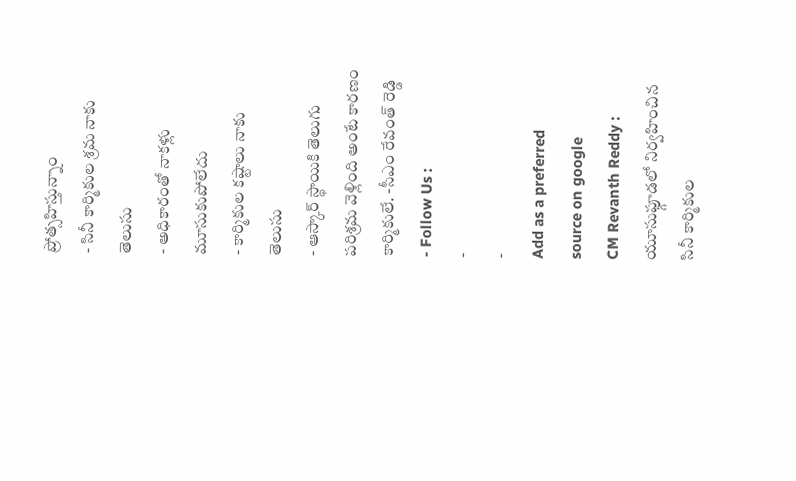ప్రోత్సహిస్తున్నాం
- సినీ కార్మికుల శ్రమ నాకు తెలుసు
- అధికారంతో నాకళ్లు మూసుకుపోలేదు
- కార్మికుల కష్టాలు నాకు తెలుసు
- ఆస్కార్ స్థాయికి తెలుగు పరిశ్రమ వెళ్లింది అంటే కారణం కార్మికులే. -సీఎం రేవంత్ రెడ్డి
- Follow Us :
-
-
Add as a preferred
source on google
CM Revanth Reddy : యూసుఫ్గూడలో నిర్వహించిన సినీ కార్మికుల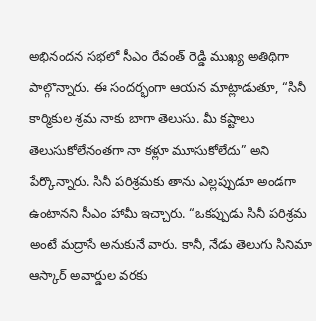అభినందన సభలో సీఎం రేవంత్ రెడ్డి ముఖ్య అతిథిగా పాల్గొన్నారు. ఈ సందర్భంగా ఆయన మాట్లాడుతూ, “సినీ కార్మికుల శ్రమ నాకు బాగా తెలుసు. మీ కష్టాలు తెలుసుకోలేనంతగా నా కళ్లూ మూసుకోలేదు” అని పేర్కొన్నారు. సినీ పరిశ్రమకు తాను ఎల్లప్పుడూ అండగా ఉంటానని సీఎం హామీ ఇచ్చారు. “ఒకప్పుడు సినీ పరిశ్రమ అంటే మద్రాసే అనుకునే వారు. కానీ, నేడు తెలుగు సినిమా ఆస్కార్ అవార్డుల వరకు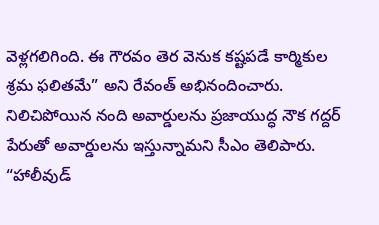వెళ్లగలిగింది. ఈ గౌరవం తెర వెనుక కష్టపడే కార్మికుల శ్రమ ఫలితమే” అని రేవంత్ అభినందించారు.
నిలిచిపోయిన నంది అవార్డులను ప్రజాయుద్ధ నౌక గద్దర్ పేరుతో అవార్డులను ఇస్తున్నామని సీఎం తెలిపారు. “హాలీవుడ్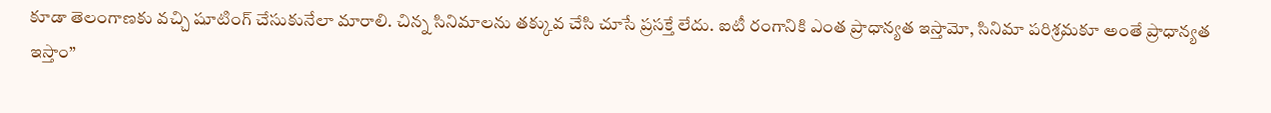కూడా తెలంగాణకు వచ్చి షూటింగ్ చేసుకునేలా మారాలి. చిన్న సినిమాలను తక్కువ చేసి చూసే ప్రసక్తే లేదు. ఐటీ రంగానికి ఎంత ప్రాధాన్యత ఇస్తామో, సినిమా పరిశ్రమకూ అంతే ప్రాధాన్యత ఇస్తాం”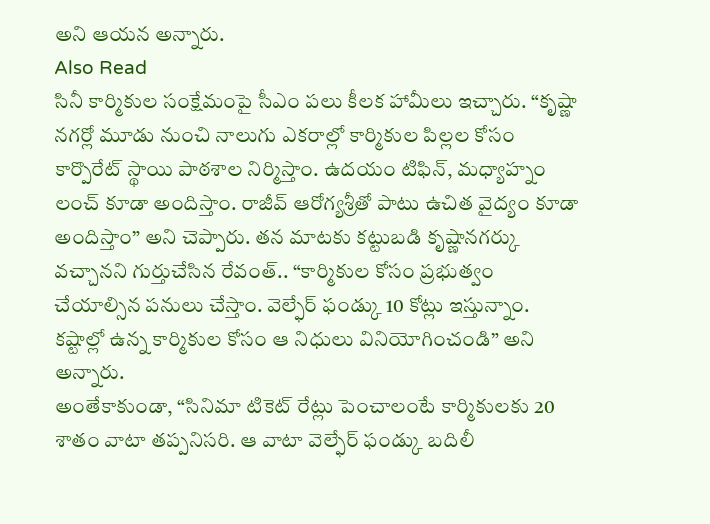అని ఆయన అన్నారు.
Also Read
సినీ కార్మికుల సంక్షేమంపై సీఎం పలు కీలక హామీలు ఇచ్చారు. “కృష్ణా నగర్లో మూడు నుంచి నాలుగు ఎకరాల్లో కార్మికుల పిల్లల కోసం కార్పొరేట్ స్థాయి పాఠశాల నిర్మిస్తాం. ఉదయం టిఫిన్, మధ్యాహ్నం లంచ్ కూడా అందిస్తాం. రాజీవ్ ఆరోగ్యశ్రీతో పాటు ఉచిత వైద్యం కూడా అందిస్తాం” అని చెప్పారు. తన మాటకు కట్టుబడి కృష్ణానగర్కు వచ్చానని గుర్తుచేసిన రేవంత్.. “కార్మికుల కోసం ప్రభుత్వం చేయాల్సిన పనులు చేస్తాం. వెల్ఫేర్ ఫండ్కు 10 కోట్లు ఇస్తున్నాం. కష్టాల్లో ఉన్న కార్మికుల కోసం ఆ నిధులు వినియోగించండి” అని అన్నారు.
అంతేకాకుండా, “సినిమా టికెట్ రేట్లు పెంచాలంటే కార్మికులకు 20 శాతం వాటా తప్పనిసరి. ఆ వాటా వెల్ఫేర్ ఫండ్కు బదిలీ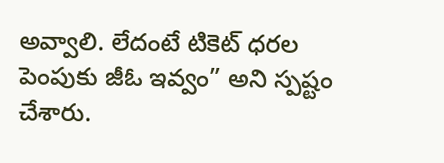అవ్వాలి. లేదంటే టికెట్ ధరల పెంపుకు జీఓ ఇవ్వం” అని స్పష్టం చేశారు.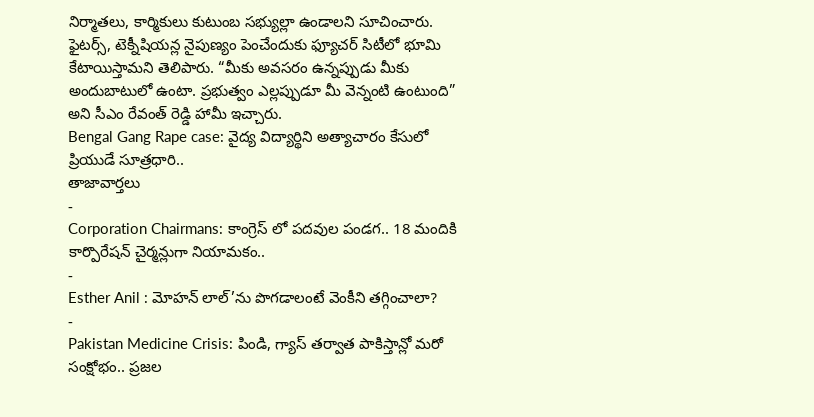నిర్మాతలు, కార్మికులు కుటుంబ సభ్యుల్లా ఉండాలని సూచించారు. ఫైటర్స్, టెక్నీషియన్ల నైపుణ్యం పెంచేందుకు ఫ్యూచర్ సిటీలో భూమి కేటాయిస్తామని తెలిపారు. “మీకు అవసరం ఉన్నప్పుడు మీకు అందుబాటులో ఉంటా. ప్రభుత్వం ఎల్లప్పుడూ మీ వెన్నంటి ఉంటుంది” అని సీఎం రేవంత్ రెడ్డి హామీ ఇచ్చారు.
Bengal Gang Rape case: వైద్య విద్యార్థిని అత్యాచారం కేసులో ప్రియుడే సూత్రధారి..
తాజావార్తలు
-
Corporation Chairmans: కాంగ్రెస్ లో పదవుల పండగ.. 18 మందికి కార్పొరేషన్ చైర్మన్లుగా నియామకం..
-
Esther Anil : మోహన్ లాల్’ను పొగడాలంటే వెంకీని తగ్గించాలా?
-
Pakistan Medicine Crisis: పిండి, గ్యాస్ తర్వాత పాకిస్తాన్లో మరో సంక్షోభం.. ప్రజల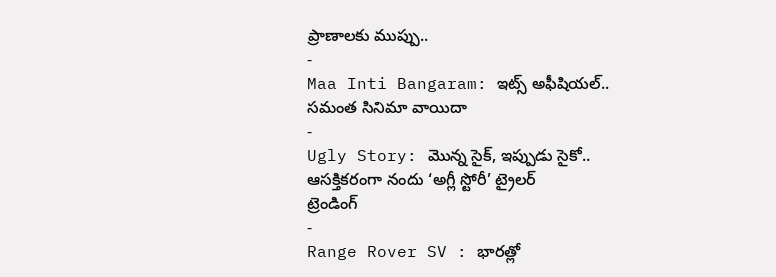ప్రాణాలకు ముప్పు..
-
Maa Inti Bangaram: ఇట్స్ అఫీషియల్.. సమంత సినిమా వాయిదా
-
Ugly Story: మొన్న సైక్, ఇప్పుడు సైకో.. ఆసక్తికరంగా నందు ‘అగ్లీ స్టోరీ’ ట్రైలర్
ట్రెండింగ్
-
Range Rover SV : భారత్లో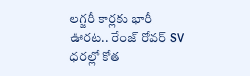లగ్జరీ కార్లకు భారీ ఊరట.. రేంజ్ రోవర్ SV ధరల్లో కోత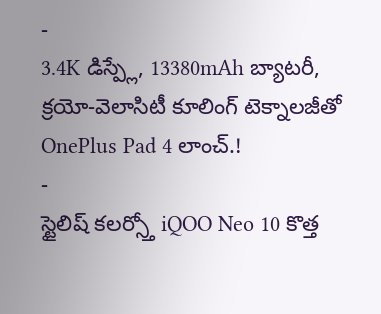-
3.4K డిస్ప్లే, 13380mAh బ్యాటరీ, క్రయో-వెలాసిటీ కూలింగ్ టెక్నాలజీతో OnePlus Pad 4 లాంచ్.!
-
స్టైలిష్ కలర్స్తో iQOO Neo 10 కొత్త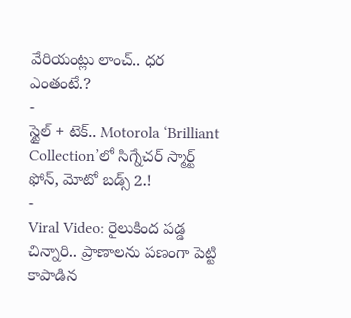వేరియంట్లు లాంచ్.. ధర ఎంతంటే.?
-
స్టైల్ + టెక్.. Motorola ‘Brilliant Collection’లో సిగ్నేచర్ స్మార్ట్ ఫోన్, మోటో బడ్స్ 2.!
-
Viral Video: రైలుకింద పడ్డ చిన్నారి.. ప్రాణాలను పణంగా పెట్టి కాపాడిన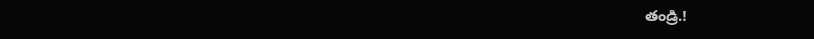తండ్రి.!